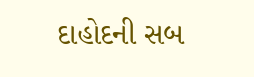દાહોદની સબ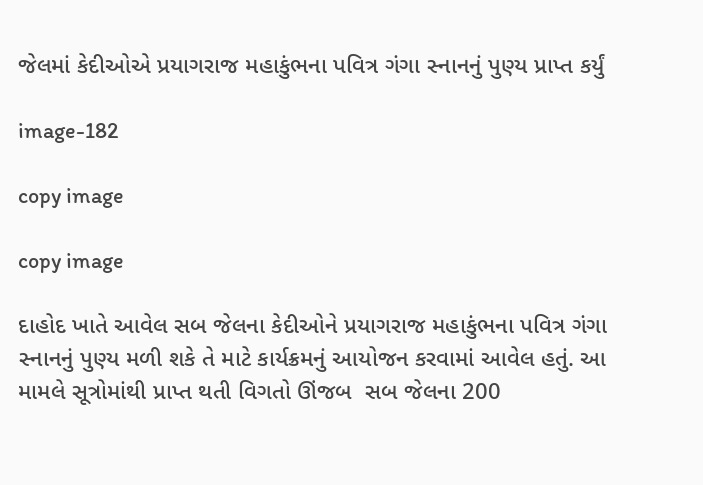જેલમાં કેદીઓએ પ્રયાગરાજ મહાકુંભના પવિત્ર ગંગા સ્નાનનું પુણ્ય પ્રાપ્ત કર્યું

image-182

copy image

copy image

દાહોદ ખાતે આવેલ સબ જેલના કેદીઓને પ્રયાગરાજ મહાકુંભના પવિત્ર ગંગા સ્નાનનું પુણ્ય મળી શકે તે માટે કાર્યક્રમનું આયોજન કરવામાં આવેલ હતું. આ મામલે સૂત્રોમાંથી પ્રાપ્ત થતી વિગતો ઊંજબ  સબ જેલના 200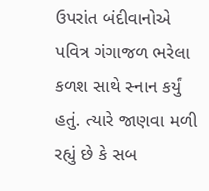ઉપરાંત બંદીવાનોએ પવિત્ર ગંગાજળ ભરેલા કળશ સાથે સ્નાન કર્યું હતું. ત્યારે જાણવા મળી રહ્યું છે કે સબ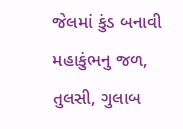જેલમાં કુંડ બનાવી મહાકુંભનુ જળ, તુલસી, ગુલાબ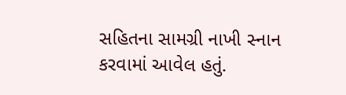સહિતના સામગ્રી નાખી સ્નાન કરવામાં આવેલ હતું.